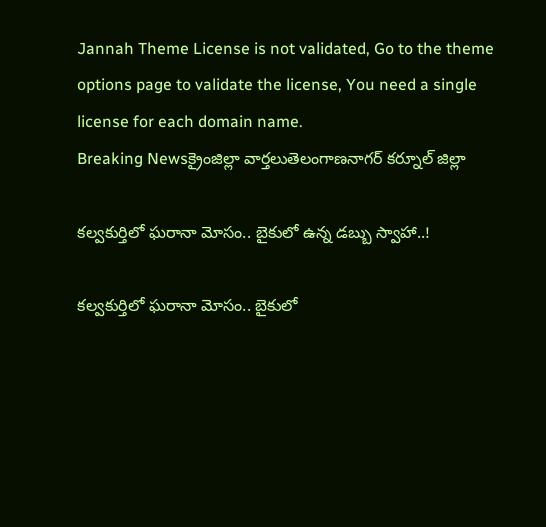Jannah Theme License is not validated, Go to the theme options page to validate the license, You need a single license for each domain name.
Breaking Newsక్రైంజిల్లా వార్తలుతెలంగాణనాగర్ కర్నూల్ జిల్లా

కల్వకుర్తిలో ఘరానా మోసం.. బైకులో ఉన్న డబ్బు స్వాహా..!

కల్వకుర్తిలో ఘరానా మోసం.. బైకులో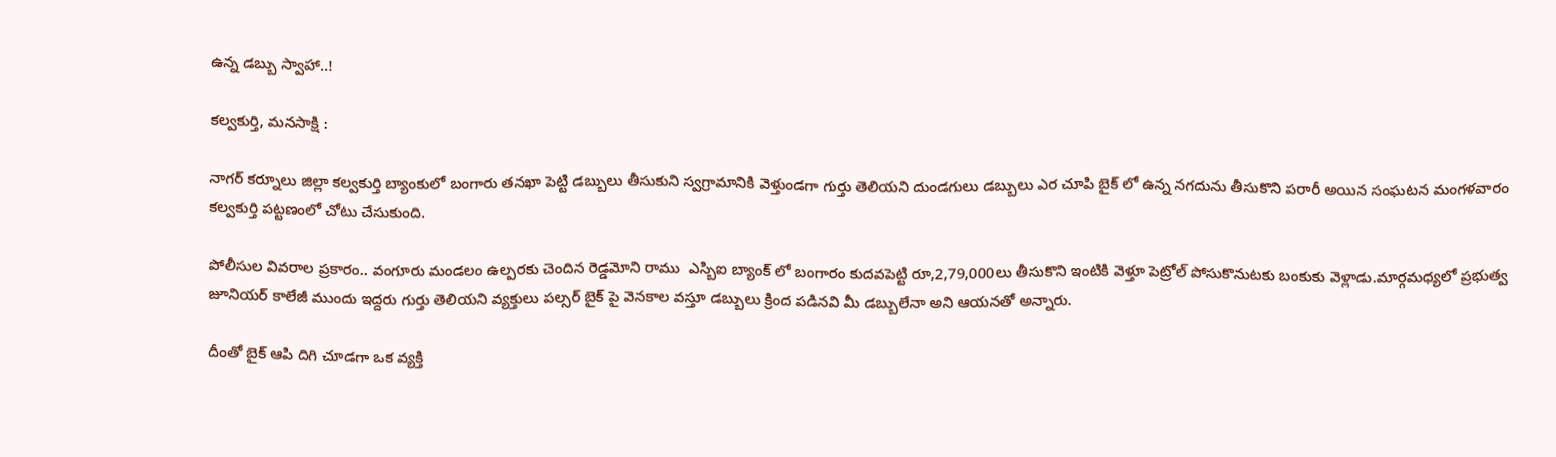ఉన్న డబ్బు స్వాహా..!

కల్వకుర్తి, మనసాక్షి :

నాగర్ కర్నూలు జిల్లా కల్వకుర్తి బ్యాంకులో బంగారు తనఖా పెట్టి డబ్బులు తీసుకుని స్వగ్రామానికి వెళ్తుండగా గుర్తు తెలియని దుండగులు డబ్బులు ఎర చూపి బైక్ లో ఉన్న నగదును తీసుకొని పరారీ అయిన సంఘటన మంగళవారం కల్వకుర్తి పట్టణంలో చోటు చేసుకుంది.

పోలీసుల వివరాల ప్రకారం.. వంగూరు మండలం ఉల్పరకు చెందిన రెడ్డమోని రాము  ఎస్బిఐ బ్యాంక్ లో బంగారం కుదవపెట్టి రూ,2,79,000లు తీసుకొని ఇంటికి వెళ్తూ పెట్రోల్ పోసుకొనుటకు బంకుకు వెళ్లాడు.మార్గమధ్యలో ప్రభుత్వ జూనియర్ కాలేజీ ముందు ఇద్దరు గుర్తు తెలియని వ్యక్తులు పల్సర్ బైక్ పై వెనకాల వస్తూ డబ్బులు క్రింద పడినవి మీ డబ్బులేనా అని ఆయనతో అన్నారు.

దీంతో బైక్ ఆపి దిగి చూడగా ఒక వ్యక్తి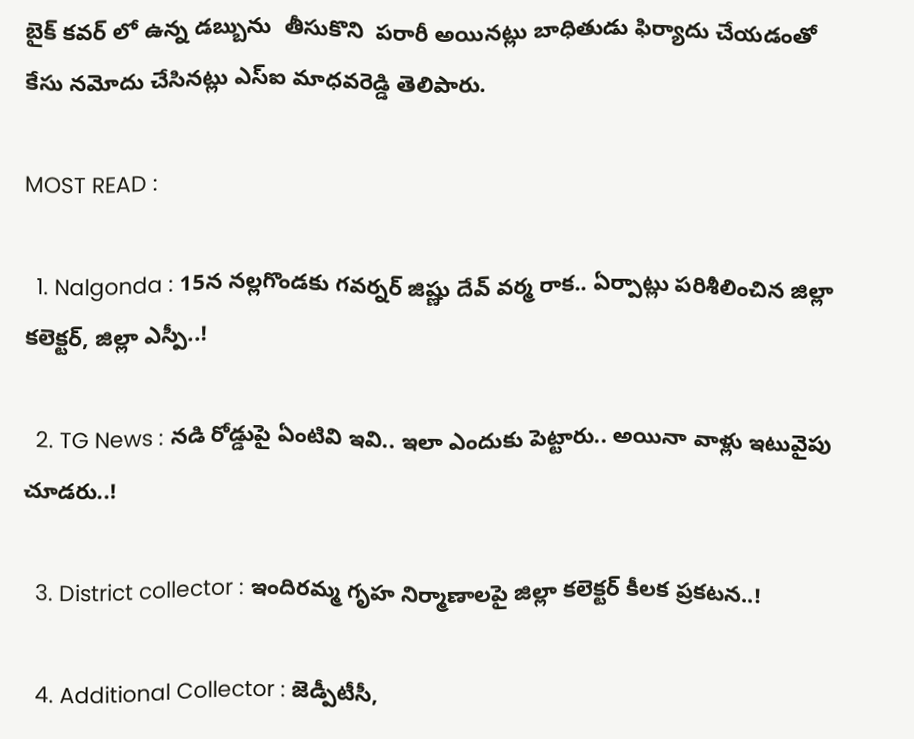బైక్ కవర్ లో ఉన్న డబ్బును  తీసుకొని  పరారీ అయినట్లు బాధితుడు ఫిర్యాదు చేయడంతో కేసు నమోదు చేసినట్లు ఎస్ఐ మాధవరెడ్డి తెలిపారు.

MOST READ :

  1. Nalgonda : 15న నల్లగొండకు గవర్నర్ జిష్ణు దేవ్ వర్మ రాక.. ఏర్పాట్లు పరిశీలించిన జిల్లా కలెక్టర్, జిల్లా ఎస్పీ..!

  2. TG News : నడి రోడ్డుపై ఏంటివి ఇవి.. ఇలా ఎందుకు పెట్టారు.. అయినా వాళ్లు ఇటువైపు చూడరు..!

  3. District collector : ఇందిరమ్మ గృహ నిర్మాణాలపై జిల్లా కలెక్టర్ కీలక ప్రకటన..!

  4. Additional Collector : జెడ్పీటీసీ,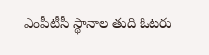ఎంపీటీసీ స్థానాల తుది ఓటరు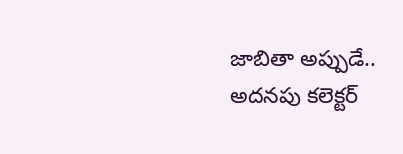జాబితా అప్పుడే.. అదనపు కలెక్టర్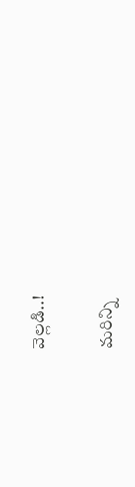వెల్లడి..!

మరిన్ని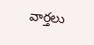వార్తలు